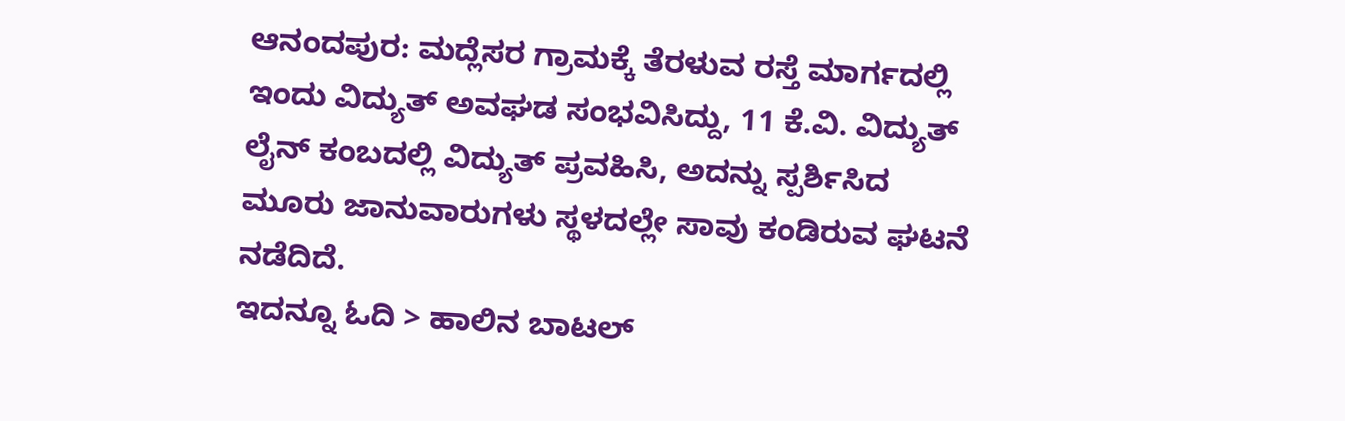ಆನಂದಪುರ: ಮದ್ಲೆಸರ ಗ್ರಾಮಕ್ಕೆ ತೆರಳುವ ರಸ್ತೆ ಮಾರ್ಗದಲ್ಲಿ ಇಂದು ವಿದ್ಯುತ್ ಅವಘಡ ಸಂಭವಿಸಿದ್ದು, 11 ಕೆ.ವಿ. ವಿದ್ಯುತ್ ಲೈನ್ ಕಂಬದಲ್ಲಿ ವಿದ್ಯುತ್ ಪ್ರವಹಿಸಿ, ಅದನ್ನು ಸ್ಪರ್ಶಿಸಿದ ಮೂರು ಜಾನುವಾರುಗಳು ಸ್ಥಳದಲ್ಲೇ ಸಾವು ಕಂಡಿರುವ ಘಟನೆ ನಡೆದಿದೆ.
ಇದನ್ನೂ ಓದಿ > ಹಾಲಿನ ಬಾಟಲ್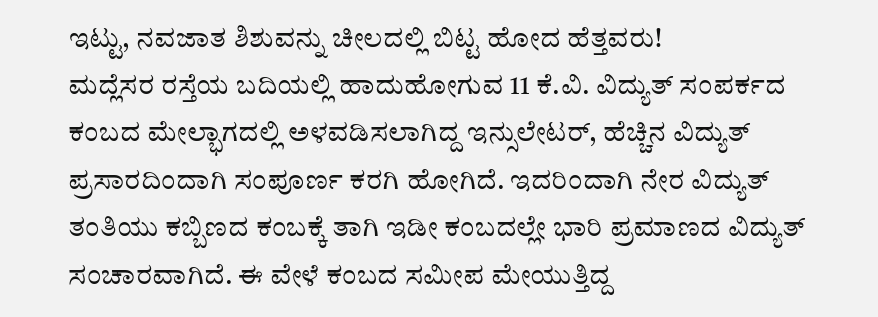ಇಟ್ಟು, ನವಜಾತ ಶಿಶುವನ್ನು ಚೀಲದಲ್ಲಿ ಬಿಟ್ಟ ಹೋದ ಹೆತ್ತವರು!
ಮದ್ಲೆಸರ ರಸ್ತೆಯ ಬದಿಯಲ್ಲಿ ಹಾದುಹೋಗುವ 11 ಕೆ.ವಿ. ವಿದ್ಯುತ್ ಸಂಪರ್ಕದ ಕಂಬದ ಮೇಲ್ಭಾಗದಲ್ಲಿ ಅಳವಡಿಸಲಾಗಿದ್ದ ಇನ್ಸುಲೇಟರ್, ಹೆಚ್ಚಿನ ವಿದ್ಯುತ್ ಪ್ರಸಾರದಿಂದಾಗಿ ಸಂಪೂರ್ಣ ಕರಗಿ ಹೋಗಿದೆ. ಇದರಿಂದಾಗಿ ನೇರ ವಿದ್ಯುತ್ ತಂತಿಯು ಕಬ್ಬಿಣದ ಕಂಬಕ್ಕೆ ತಾಗಿ ಇಡೀ ಕಂಬದಲ್ಲೇ ಭಾರಿ ಪ್ರಮಾಣದ ವಿದ್ಯುತ್ ಸಂಚಾರವಾಗಿದೆ. ಈ ವೇಳೆ ಕಂಬದ ಸಮೀಪ ಮೇಯುತ್ತಿದ್ದ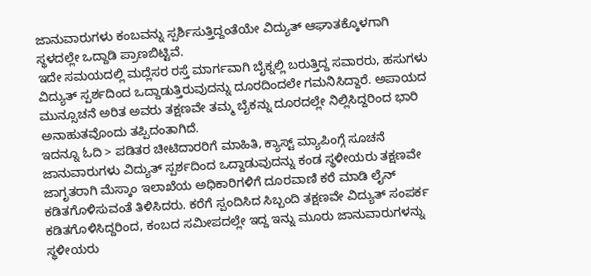ಜಾನುವಾರುಗಳು ಕಂಬವನ್ನು ಸ್ಪರ್ಶಿಸುತ್ತಿದ್ದಂತೆಯೇ ವಿದ್ಯುತ್ ಆಘಾತಕ್ಕೊಳಗಾಗಿ ಸ್ಥಳದಲ್ಲೇ ಒದ್ದಾಡಿ ಪ್ರಾಣಬಿಟ್ಟಿವೆ.
ಇದೇ ಸಮಯದಲ್ಲಿ ಮದ್ಲೆಸರ ರಸ್ತೆ ಮಾರ್ಗವಾಗಿ ಬೈಕ್ನಲ್ಲಿ ಬರುತ್ತಿದ್ದ ಸವಾರರು, ಹಸುಗಳು ವಿದ್ಯುತ್ ಸ್ಪರ್ಶದಿಂದ ಒದ್ದಾಡುತ್ತಿರುವುದನ್ನು ದೂರದಿಂದಲೇ ಗಮನಿಸಿದ್ದಾರೆ. ಅಪಾಯದ ಮುನ್ಸೂಚನೆ ಅರಿತ ಅವರು ತಕ್ಷಣವೇ ತಮ್ಮ ಬೈಕನ್ನು ದೂರದಲ್ಲೇ ನಿಲ್ಲಿಸಿದ್ದರಿಂದ ಭಾರಿ ಅನಾಹುತವೊಂದು ತಪ್ಪಿದಂತಾಗಿದೆ.
ಇದನ್ನೂ ಓದಿ > ಪಡಿತರ ಚೀಟಿದಾರರಿಗೆ ಮಾಹಿತಿ, ಕ್ಯಾಸ್ಟ್ ಮ್ಯಾಪಿಂಗ್ಗೆ ಸೂಚನೆ
ಜಾನುವಾರುಗಳು ವಿದ್ಯುತ್ ಸ್ಪರ್ಶದಿಂದ ಒದ್ದಾಡುವುದನ್ನು ಕಂಡ ಸ್ಥಳೀಯರು ತಕ್ಷಣವೇ ಜಾಗೃತರಾಗಿ ಮೆಸ್ಕಾಂ ಇಲಾಖೆಯ ಅಧಿಕಾರಿಗಳಿಗೆ ದೂರವಾಣಿ ಕರೆ ಮಾಡಿ ಲೈನ್ ಕಡಿತಗೊಳಿಸುವಂತೆ ತಿಳಿಸಿದರು. ಕರೆಗೆ ಸ್ಪಂದಿಸಿದ ಸಿಬ್ಬಂದಿ ತಕ್ಷಣವೇ ವಿದ್ಯುತ್ ಸಂಪರ್ಕ ಕಡಿತಗೊಳಿಸಿದ್ದರಿಂದ, ಕಂಬದ ಸಮೀಪದಲ್ಲೇ ಇದ್ದ ಇನ್ನು ಮೂರು ಜಾನುವಾರುಗಳನ್ನು ಸ್ಥಳೀಯರು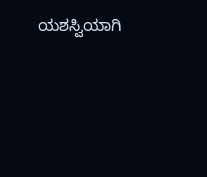ಯಶಸ್ವಿಯಾಗಿ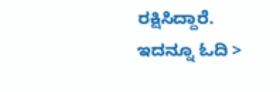ರಕ್ಷಿಸಿದ್ದಾರೆ.
ಇದನ್ನೂ ಓದಿ >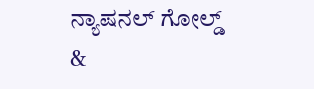ನ್ಯಾಷನಲ್ ಗೋಲ್ಡ್ &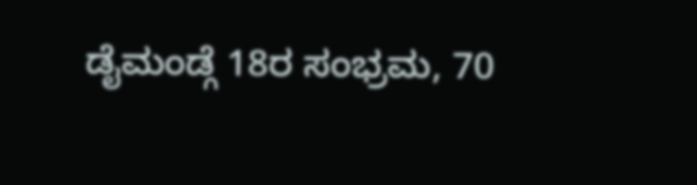ಡೈಮಂಡ್ಗೆ 18ರ ಸಂಭ್ರಮ, 70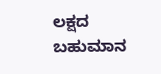ಲಕ್ಷದ ಬಹುಮಾನ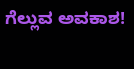ಗೆಲ್ಲುವ ಅವಕಾಶ!